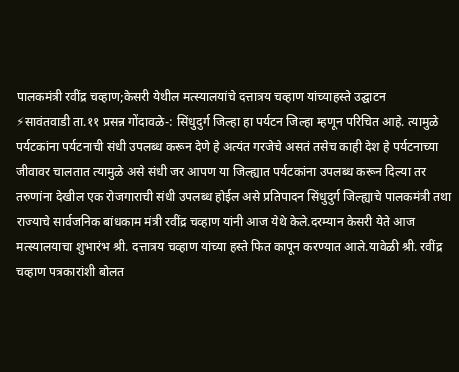पालकमंत्री रवींद्र चव्हाण;केसरी येथील मत्स्यालयांचे दत्तात्रय चव्हाण यांच्याहस्ते उद्घाटन
⚡सावंतवाडी ता.११ प्रसन्न गोंदावळे-: सिंधुदुर्ग जिल्हा हा पर्यटन जिल्हा म्हणून परिचित आहे. त्यामुळे पर्यटकांना पर्यटनाची संधी उपलब्ध करून देणे हे अत्यंत गरजेचे असतं तसेच काही देश हे पर्यटनाच्या जीवावर चालतात त्यामुळे असे संधी जर आपण या जिल्ह्यात पर्यटकांना उपलब्ध करून दिल्या तर तरुणांना देखील एक रोजगाराची संधी उपलब्ध होईल असे प्रतिपादन सिंधुदुर्ग जिल्ह्याचे पालकमंत्री तथा राज्याचे सार्वजनिक बांधकाम मंत्री रवींद्र चव्हाण यांनी आज येथे केले.दरम्यान केसरी येते आज मत्स्यालयाचा शुभारंभ श्री. दत्तात्रय चव्हाण यांच्या हस्ते फित कापून करण्यात आले.यावेळी श्री. रवींद्र चव्हाण पत्रकारांशी बोलत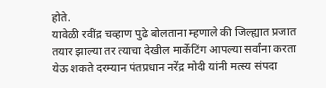होते.
यावेळी रवींद्र चव्हाण पुढे बोलताना म्हणाले की जिल्ह्यात प्रजात तयार झाल्या तर त्याचा देखील मार्केटिंग आपल्या सर्वांना करता येऊ शकते दरम्यान पंतप्रधान नरेंद्र मोदी यांनी मत्स्य संपदा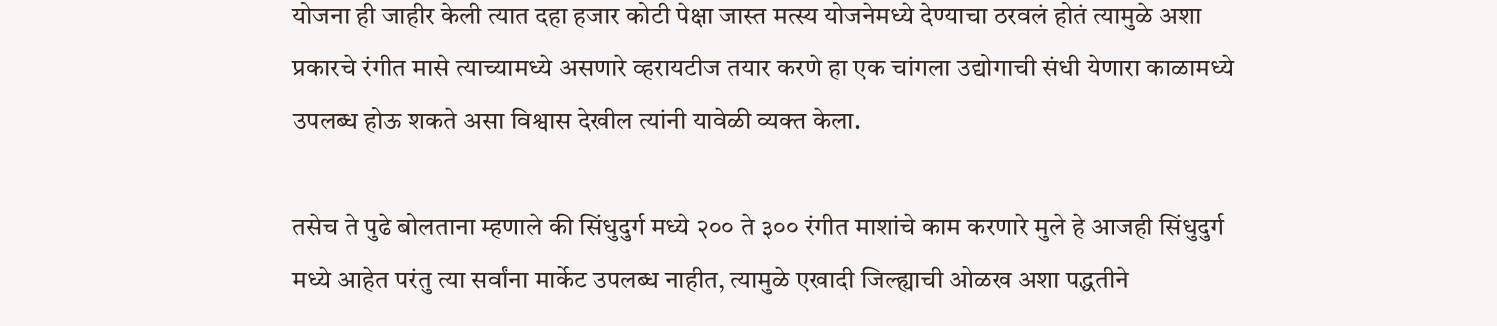योजना ही जाहीर केली त्यात दहा हजार कोटी पेक्षा जास्त मत्स्य योजनेमध्ये देण्याचा ठरवलं होतं त्यामुळे अशा प्रकारचे रंगीत मासे त्याच्यामध्ये असणारे व्हरायटीज तयार करणे हा एक चांगला उद्योगाची संधी येणारा काळामध्ये उपलब्ध होऊ शकते असा विश्वास देखील त्यांनी यावेळी व्यक्त केला.

तसेच ते पुढे बोलताना म्हणाले की सिंधुदुर्ग मध्ये २०० ते ३०० रंगीत माशांचे काम करणारे मुले हे आजही सिंधुदुर्ग मध्ये आहेत परंतु त्या सर्वांना मार्केट उपलब्ध नाहीत, त्यामुळे एखादी जिल्ह्याची ओळख अशा पद्धतीने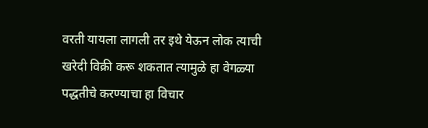वरती यायला लागली तर इथे येऊन लोक त्याची खरेदी विक्री करू शकतात त्यामुळे हा वेगळ्या पद्धतीचे करण्याचा हा विचार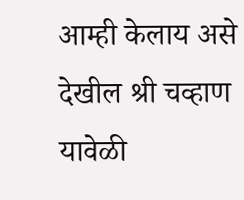आम्ही केलाय असे देखील श्री चव्हाण यावेळी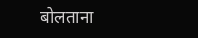बोलताना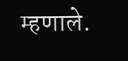म्हणाले.